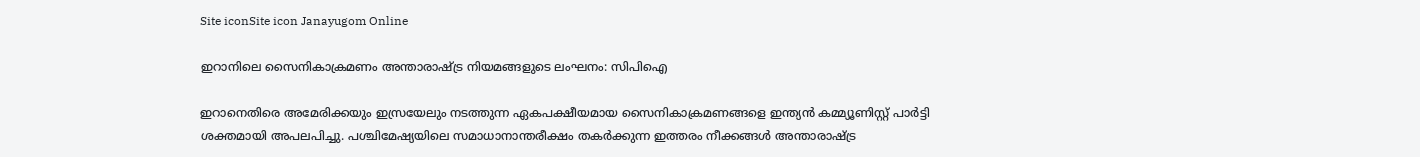Site iconSite icon Janayugom Online

ഇറാനിലെ സൈനികാക്രമണം അന്താരാഷ്ട്ര നിയമങ്ങളുടെ ലംഘനം: സിപിഐ

ഇറാനെതിരെ അമേരിക്കയും ഇസ്രയേലും നടത്തുന്ന ഏകപക്ഷീയമായ സൈനികാക്രമണങ്ങളെ ഇന്ത്യൻ കമ്മ്യൂണിസ്റ്റ് പാർട്ടി ശക്തമായി അപലപിച്ചു. പശ്ചിമേഷ്യയിലെ സമാധാനാന്തരീക്ഷം തകർക്കുന്ന ഇത്തരം നീക്കങ്ങൾ അന്താരാഷ്ട്ര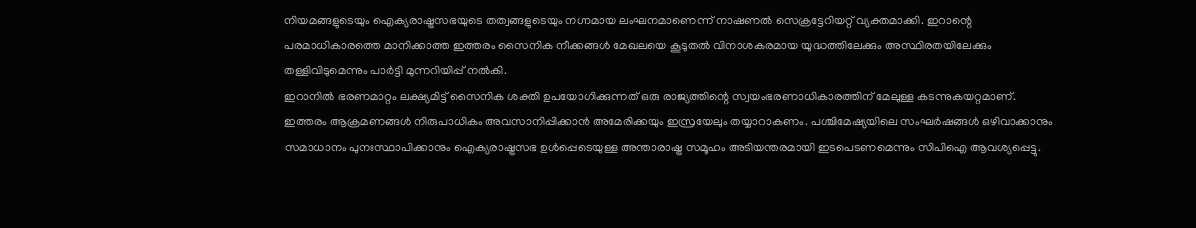നിയമങ്ങളുടെയും ഐക്യരാഷ്ട്രസഭയുടെ തത്വങ്ങളുടെയും നഗ്നമായ ലംഘനമാണെന്ന് നാഷണൽ സെക്രട്ടേറിയറ്റ് വ്യക്തമാക്കി. ഇറാന്റെ പരമാധികാരത്തെ മാനിക്കാത്ത ഇത്തരം സൈനിക നീക്കങ്ങൾ മേഖലയെ കൂടുതൽ വിനാശകരമായ യുദ്ധത്തിലേക്കും അസ്ഥിരതയിലേക്കും തള്ളിവിടുമെന്നും പാർട്ടി മുന്നറിയിപ്പ് നൽകി.
ഇറാനിൽ ഭരണമാറ്റം ലക്ഷ്യമിട്ട് സൈനിക ശക്തി ഉപയോഗിക്കുന്നത് ഒരു രാജ്യത്തിന്റെ സ്വയംഭരണാധികാരത്തിന് മേലുള്ള കടന്നുകയറ്റമാണ്. ഇത്തരം ആക്രമണങ്ങൾ നിരുപാധികം അവസാനിപ്പിക്കാൻ അമേരിക്കയും ഇസ്രയേലും തയ്യാറാകണം. പശ്ചിമേഷ്യയിലെ സംഘർഷങ്ങൾ ഒഴിവാക്കാനും സമാധാനം പുനഃസ്ഥാപിക്കാനും ഐക്യരാഷ്ട്രസഭ ഉൾപ്പെടെയുള്ള അന്താരാഷ്ട്ര സമൂഹം അടിയന്തരമായി ഇടപെടണമെന്നും സിപിഐ ആവശ്യപ്പെട്ടു.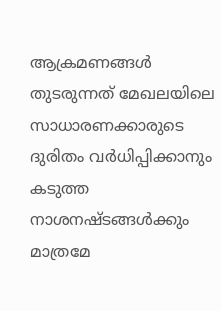ആക്രമണങ്ങൾ തുടരുന്നത് മേഖലയിലെ സാധാരണക്കാരുടെ ദുരിതം വര്‍ധിപ്പിക്കാനും കടുത്ത നാശനഷ്ടങ്ങൾക്കും മാത്രമേ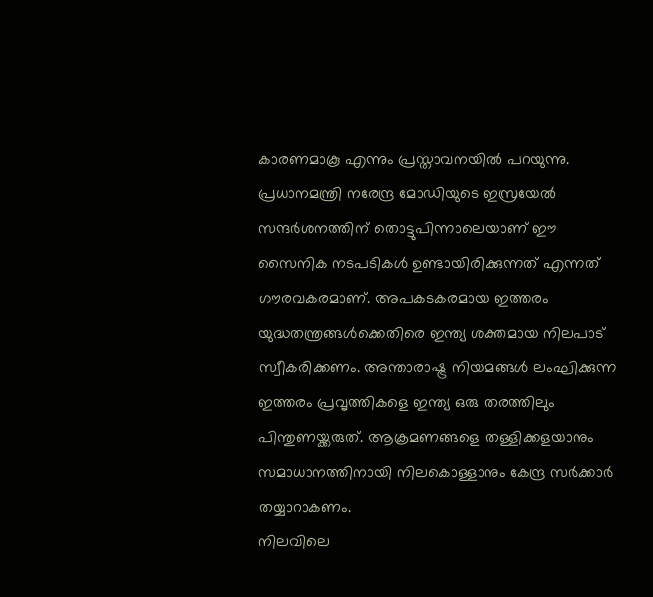കാരണമാകൂ എന്നും പ്രസ്താവനയിൽ പറയുന്നു.
പ്രധാനമന്ത്രി നരേന്ദ്ര മോഡിയുടെ ഇസ്രയേൽ സന്ദർശനത്തിന് തൊട്ടുപിന്നാലെയാണ് ഈ സൈനിക നടപടികൾ ഉണ്ടായിരിക്കുന്നത് എന്നത് ഗൗരവകരമാണ്. അപകടകരമായ ഇത്തരം യുദ്ധതന്ത്രങ്ങൾക്കെതിരെ ഇന്ത്യ ശക്തമായ നിലപാട് സ്വീകരിക്കണം. അന്താരാഷ്ട്ര നിയമങ്ങൾ ലംഘിക്കുന്ന ഇത്തരം പ്രവൃത്തികളെ ഇന്ത്യ ഒരു തരത്തിലും പിന്തുണയ്ക്കരുത്. ആക്രമണങ്ങളെ തള്ളിക്കളയാനും സമാധാനത്തിനായി നിലകൊള്ളാനും കേന്ദ്ര സർക്കാർ തയ്യാറാകണം.
നിലവിലെ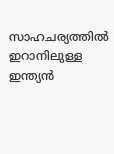സാഹചര്യത്തിൽ ഇറാനിലുള്ള ഇന്ത്യൻ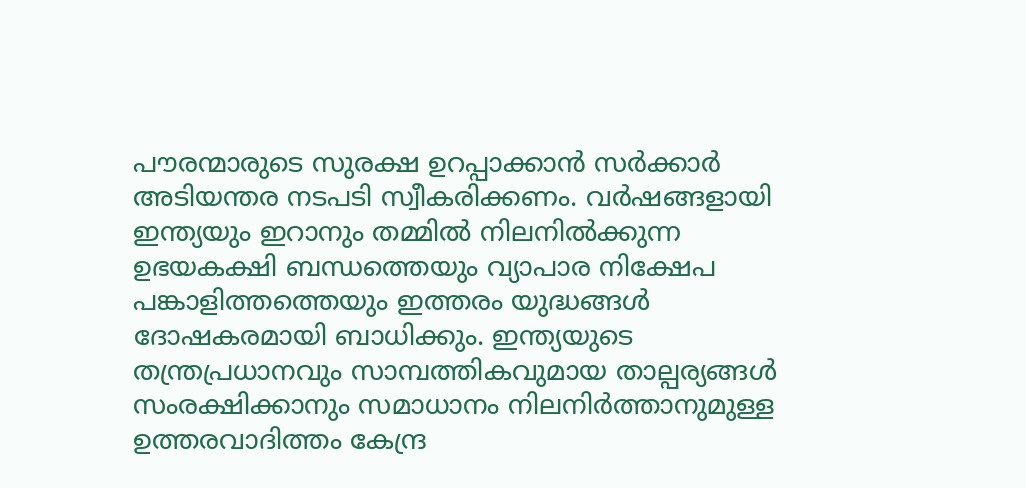പൗരന്മാരുടെ സുരക്ഷ ഉറപ്പാക്കാൻ സർക്കാർ അടിയന്തര നടപടി സ്വീകരിക്കണം. വർഷങ്ങളായി ഇന്ത്യയും ഇറാനും തമ്മിൽ നിലനിൽക്കുന്ന ഉഭയകക്ഷി ബന്ധത്തെയും വ്യാപാര നിക്ഷേപ പങ്കാളിത്തത്തെയും ഇത്തരം യുദ്ധങ്ങൾ ദോഷകരമായി ബാധിക്കും. ഇന്ത്യയുടെ തന്ത്രപ്രധാനവും സാമ്പത്തികവുമായ താല്പര്യങ്ങൾ സംരക്ഷിക്കാനും സമാധാനം നിലനിർത്താനുമുള്ള ഉത്തരവാദിത്തം കേന്ദ്ര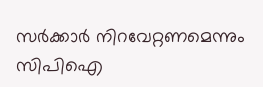സർക്കാർ നിറവേറ്റണമെന്നും സിപിഐ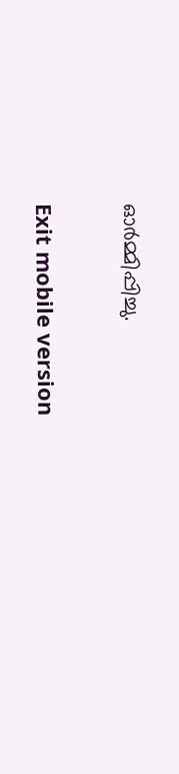ഓർമ്മിപ്പിച്ചു.

Exit mobile version